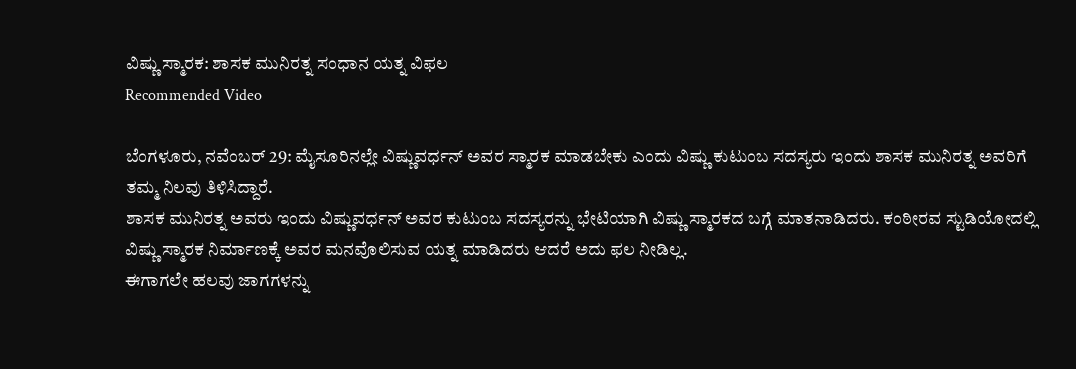ವಿಷ್ಣು ಸ್ಮಾರಕ: ಶಾಸಕ ಮುನಿರತ್ನ ಸಂಧಾನ ಯತ್ನ ವಿಫಲ
Recommended Video

ಬೆಂಗಳೂರು, ನವೆಂಬರ್ 29: ಮೈಸೂರಿನಲ್ಲೇ ವಿಷ್ಣುವರ್ಧನ್ ಅವರ ಸ್ಮಾರಕ ಮಾಡಬೇಕು ಎಂದು ವಿಷ್ಣು ಕುಟುಂಬ ಸದಸ್ಯರು ಇಂದು ಶಾಸಕ ಮುನಿರತ್ನ ಅವರಿಗೆ ತಮ್ಮ ನಿಲವು ತಿಳಿಸಿದ್ದಾರೆ.
ಶಾಸಕ ಮುನಿರತ್ನ ಅವರು ಇಂದು ವಿಷ್ಣುವರ್ಧನ್ ಅವರ ಕುಟುಂಬ ಸದಸ್ಯರನ್ನು ಭೇಟಿಯಾಗಿ ವಿಷ್ಣು ಸ್ಮಾರಕದ ಬಗ್ಗೆ ಮಾತನಾಡಿದರು. ಕಂಠೀರವ ಸ್ಟುಡಿಯೋದಲ್ಲಿ ವಿಷ್ಣು ಸ್ಮಾರಕ ನಿರ್ಮಾಣಕ್ಕೆ ಅವರ ಮನವೊಲಿಸುವ ಯತ್ನ ಮಾಡಿದರು ಆದರೆ ಅದು ಫಲ ನೀಡಿಲ್ಲ.
ಈಗಾಗಲೇ ಹಲವು ಜಾಗಗಳನ್ನು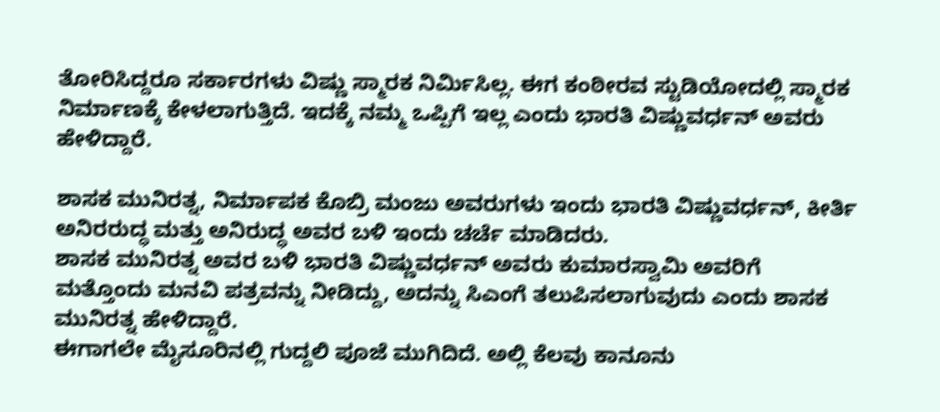ತೋರಿಸಿದ್ದರೂ ಸರ್ಕಾರಗಳು ವಿಷ್ಣು ಸ್ಮಾರಕ ನಿರ್ಮಿಸಿಲ್ಲ. ಈಗ ಕಂಠೀರವ ಸ್ಟುಡಿಯೋದಲ್ಲಿ ಸ್ಮಾರಕ ನಿರ್ಮಾಣಕ್ಕೆ ಕೇಳಲಾಗುತ್ತಿದೆ. ಇದಕ್ಕೆ ನಮ್ಮ ಒಪ್ಪಿಗೆ ಇಲ್ಲ ಎಂದು ಭಾರತಿ ವಿಷ್ಣುವರ್ಧನ್ ಅವರು ಹೇಳಿದ್ದಾರೆ.

ಶಾಸಕ ಮುನಿರತ್ನ, ನಿರ್ಮಾಪಕ ಕೊಬ್ರಿ ಮಂಜು ಅವರುಗಳು ಇಂದು ಭಾರತಿ ವಿಷ್ಣುವರ್ಧನ್, ಕೀರ್ತಿ ಅನಿರರುದ್ಧ ಮತ್ತು ಅನಿರುದ್ಧ ಅವರ ಬಳಿ ಇಂದು ಚರ್ಚೆ ಮಾಡಿದರು.
ಶಾಸಕ ಮುನಿರತ್ನ ಅವರ ಬಳಿ ಭಾರತಿ ವಿಷ್ಣುವರ್ಧನ್ ಅವರು ಕುಮಾರಸ್ವಾಮಿ ಅವರಿಗೆ ಮತ್ತೊಂದು ಮನವಿ ಪತ್ರವನ್ನು ನೀಡಿದ್ದು, ಅದನ್ನು ಸಿಎಂಗೆ ತಲುಪಿಸಲಾಗುವುದು ಎಂದು ಶಾಸಕ ಮುನಿರತ್ನ ಹೇಳಿದ್ದಾರೆ.
ಈಗಾಗಲೇ ಮೈಸೂರಿನಲ್ಲಿ ಗುದ್ದಲಿ ಪೂಜೆ ಮುಗಿದಿದೆ. ಅಲ್ಲಿ ಕೆಲವು ಕಾನೂನು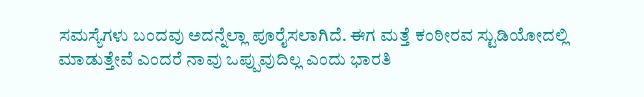ಸಮಸ್ಯೆಗಳು ಬಂದವು ಅದನ್ನೆಲ್ಲಾ ಪೂರೈಸಲಾಗಿದೆ. ಈಗ ಮತ್ತೆ ಕಂಠೀರವ ಸ್ಟುಡಿಯೋದಲ್ಲಿ ಮಾಡುತ್ತೇವೆ ಎಂದರೆ ನಾವು ಒಪ್ಪುವುದಿಲ್ಲ ಎಂದು ಭಾರತಿ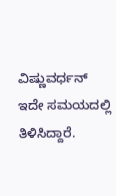ವಿಷ್ಣುವರ್ಧನ್ ಇದೇ ಸಮಯದಲ್ಲಿ ತಿಳಿಸಿದ್ದಾರೆ.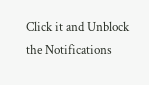Click it and Unblock the Notifications